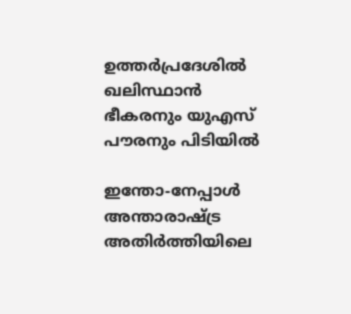ഉത്തർപ്രദേശിൽ ഖലിസ്ഥാൻ ഭീകരനും യുഎസ് പൗരനും പിടിയിൽ

ഇന്തോ-നേപ്പാൾ അന്താരാഷ്ട്ര അതിർത്തിയിലെ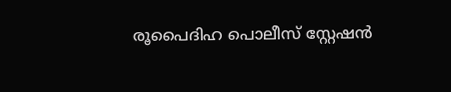രൂപൈദിഹ പൊലീസ് സ്റ്റേഷൻ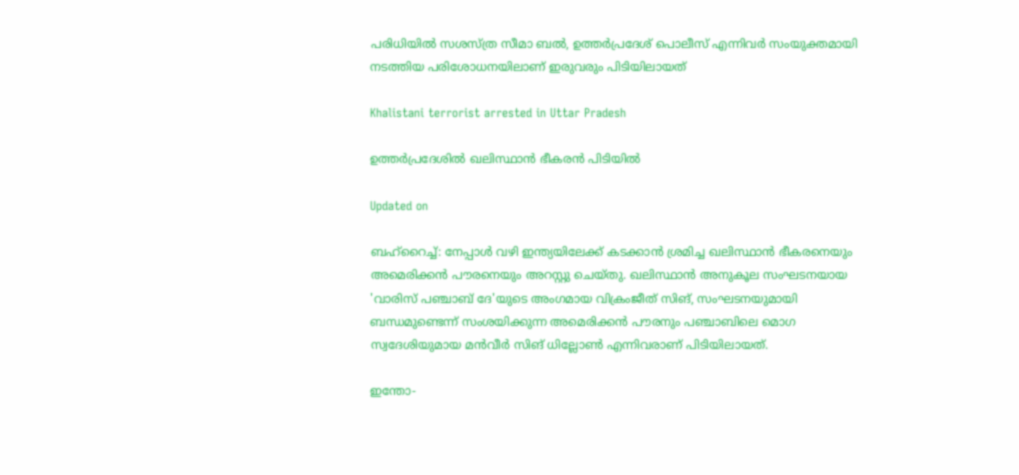പരിധിയിൽ സശസ്ത്ര സീമാ ബൽ, ഉത്തർപ്രദേശ് പൊലീസ് എന്നിവർ സംയുക്തമായി നടത്തിയ പരിശോധനയിലാണ് ഇരുവരും പിടിയിലായത്

Khalistani terrorist arrested in Uttar Pradesh

ഉത്തർപ്രദേശിൽ ഖലിസ്ഥാൻ ഭീകരൻ പിടിയിൽ

Updated on

ബഹ്റൈച്ച്: നേപ്പാൾ വഴി ഇന്ത്യയിലേക്ക് കടക്കാൻ ശ്രമിച്ച ഖലിസ്ഥാൻ ഭീകരനെയും അമെരിക്കൻ പൗരനെയും അറസ്റ്റു ചെയ്തു. ഖലിസ്ഥാൻ അനുകൂല സംഘടനയായ 'വാരിസ് പഞ്ചാബ് ദേ'യുടെ അംഗമായ വിക്രംജീത് സിങ്, സംഘടനയുമായി ബന്ധമുണ്ടെന്ന് സംശയിക്കുന്ന അമെരിക്കൻ പൗരനും പഞ്ചാബിലെ മൊഗ സ്വദേശിയുമായ മൻവീർ സിങ് ധില്ലോൺ എന്നിവരാണ് പിടിയിലായത്.

ഇന്തോ-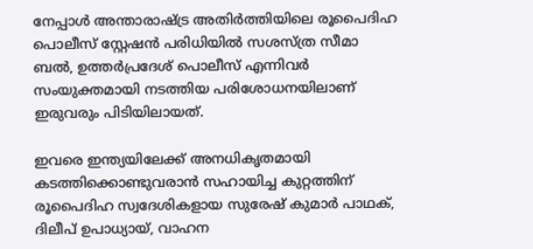നേപ്പാൾ അന്താരാഷ്ട്ര അതിർത്തിയിലെ രൂപൈദിഹ പൊലീസ് സ്റ്റേഷൻ പരിധിയിൽ സശസ്ത്ര സീമാ ബൽ, ഉത്തർപ്രദേശ് പൊലീസ് എന്നിവർ സംയുക്തമായി നടത്തിയ പരിശോധനയിലാണ് ഇരുവരും പിടിയിലായത്.

ഇവരെ ഇന്ത്യയിലേക്ക് അനധികൃതമായി കടത്തിക്കൊണ്ടുവരാൻ സഹായിച്ച കുറ്റത്തിന് രൂപൈദിഹ സ്വദേശികളായ സുരേഷ് കുമാർ പാഥക്, ദിലീപ് ഉപാധ്യായ്, വാഹന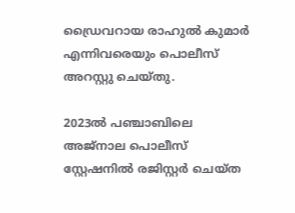ഡ്രൈവറായ രാഹുൽ കുമാർ എന്നിവരെയും പൊലീസ് അറസ്റ്റു ചെയ്തു.

2023ൽ പഞ്ചാബിലെ അജ്‌നാല പൊലീസ് സ്റ്റേഷനിൽ രജിസ്റ്റർ ചെയ്ത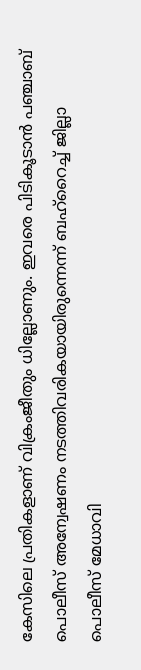കേസിലെ പ്രതികളാണ് വിക്രംജീതും ധില്ലോണും. ഇവരെ പിടികൂടാൻ പഞ്ചാബ് പൊലീസ് അന്വേഷണം നടത്തിവരികയായിരുന്നെന്ന് ബഹ്റൈച്ച് ജില്ലാ പൊലീസ് മേധാവി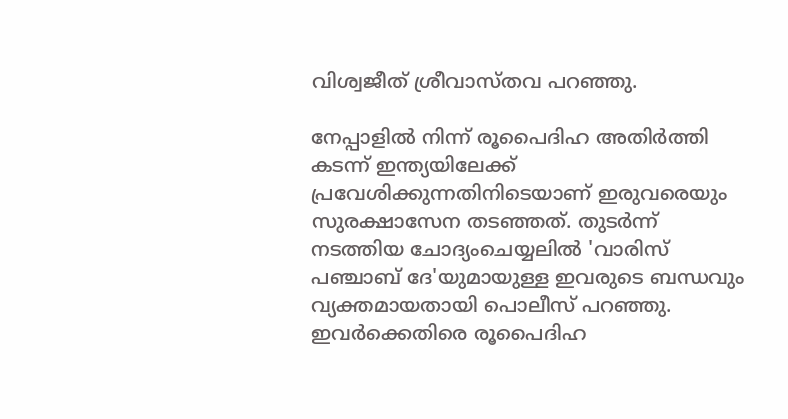വിശ്വജീത് ശ്രീവാസ്തവ പറഞ്ഞു.

നേപ്പാളിൽ നിന്ന് രൂപൈദിഹ അതിർത്തി കടന്ന് ഇന്ത്യയിലേക്ക് പ്രവേശിക്കുന്നതിനിടെയാണ് ഇരുവരെയും സുരക്ഷാസേന തടഞ്ഞത്. തുടർന്ന് നടത്തിയ ചോദ്യംചെയ്യലിൽ 'വാരിസ് പഞ്ചാബ് ദേ'യുമായുള്ള ഇവരുടെ ബന്ധവും വ്യക്തമായതായി പൊലീസ് പറഞ്ഞു. ഇവർക്കെതിരെ രൂപൈദിഹ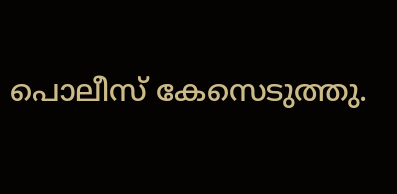പൊലീസ് കേസെടുത്തു.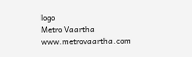logo
Metro Vaartha
www.metrovaartha.com